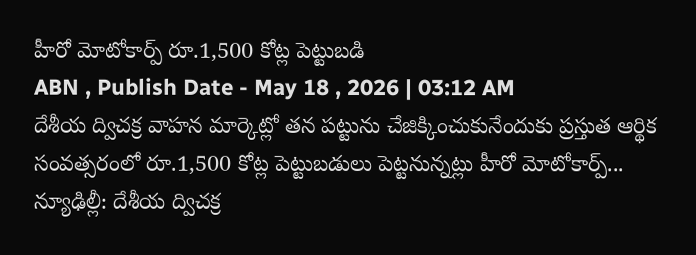హీరో మోటోకార్ప్ రూ.1,500 కోట్ల పెట్టుబడి
ABN , Publish Date - May 18 , 2026 | 03:12 AM
దేశీయ ద్విచక్ర వాహన మార్కెట్లో తన పట్టును చేజిక్కించుకునేందుకు ప్రస్తుత ఆర్థిక సంవత్సరంలో రూ.1,500 కోట్ల పెట్టుబడులు పెట్టనున్నట్లు హీరో మోటోకార్ప్...
న్యూఢిల్లీ: దేశీయ ద్విచక్ర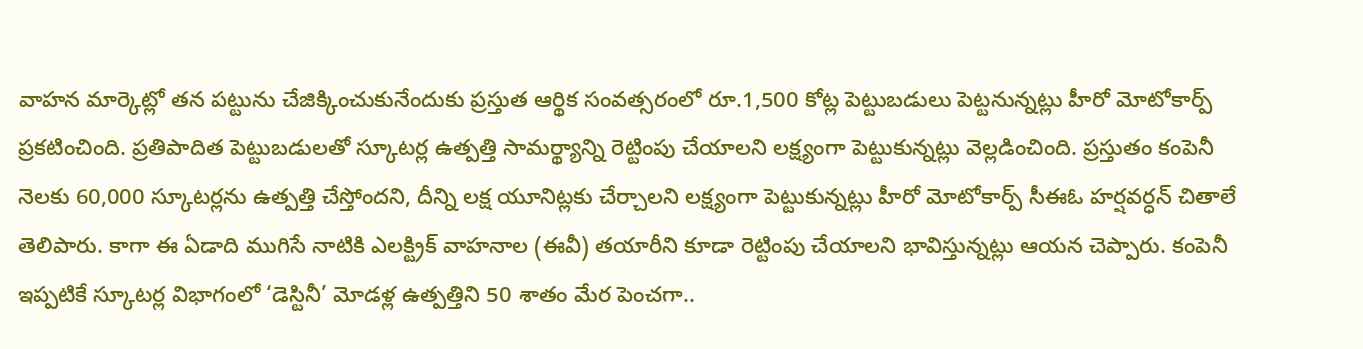వాహన మార్కెట్లో తన పట్టును చేజిక్కించుకునేందుకు ప్రస్తుత ఆర్థిక సంవత్సరంలో రూ.1,500 కోట్ల పెట్టుబడులు పెట్టనున్నట్లు హీరో మోటోకార్ప్ ప్రకటించింది. ప్రతిపాదిత పెట్టుబడులతో స్కూటర్ల ఉత్పత్తి సామర్థ్యాన్ని రెట్టింపు చేయాలని లక్ష్యంగా పెట్టుకున్నట్లు వెల్లడించింది. ప్రస్తుతం కంపెనీ నెలకు 60,000 స్కూటర్లను ఉత్పత్తి చేస్తోందని, దీన్ని లక్ష యూనిట్లకు చేర్చాలని లక్ష్యంగా పెట్టుకున్నట్లు హీరో మోటోకార్ప్ సీఈఓ హర్షవర్ధన్ చితాలే తెలిపారు. కాగా ఈ ఏడాది ముగిసే నాటికి ఎలక్ట్రిక్ వాహనాల (ఈవీ) తయారీని కూడా రెట్టింపు చేయాలని భావిస్తున్నట్లు ఆయన చెప్పారు. కంపెనీ ఇప్పటికే స్కూటర్ల విభాగంలో ‘డెస్టినీ’ మోడళ్ల ఉత్పత్తిని 50 శాతం మేర పెంచగా..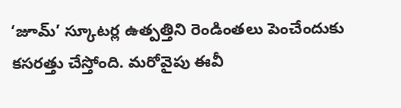‘జూమ్’ స్కూటర్ల ఉత్పత్తిని రెండింతలు పెంచేందుకు కసరత్తు చేస్తోంది. మరోవైపు ఈవీ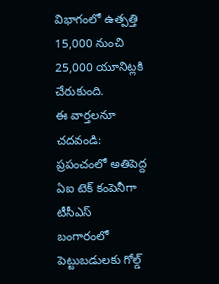విభాగంలో ఉత్పత్తి 15,000 నుంచి 25,000 యూనిట్లకి చేరుకుంది.
ఈ వార్తలనూ చదవండి:
ప్రపంచంలో అతిపెద్ద ఏఐ టెక్ కంపెనీగా టీసీఎస్
బంగారంలో పెట్టుబడులకు గోల్డ్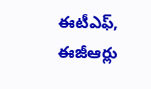ఈటీఎఫ్, ఈజీఆర్లు